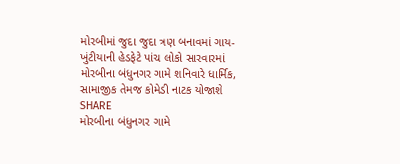મોરબીમાં જુદા જુદા ત્રણ બનાવમાં ગાય-ખુંટીયાની હેડફેટે પાંચ લોકો સારવારમાં
મોરબીના બંધુનગર ગામે શનિવારે ધાર્મિક, સામાજીક તેમજ કોમેડી નાટક યોજાશે
SHARE
મોરબીના બંધુનગર ગામે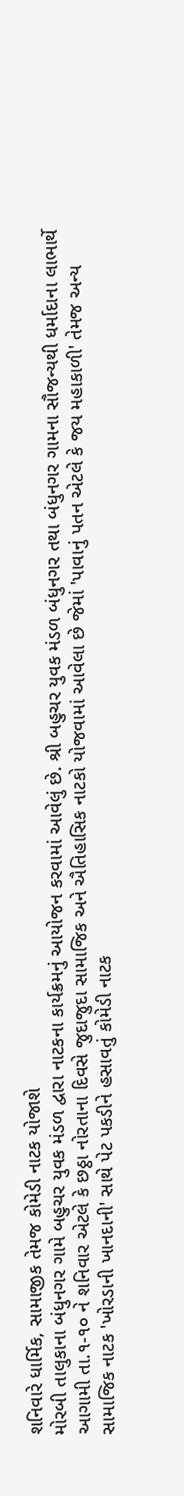શનિવારે ધાર્મિક, સામાજીક તેમજ કોમેડી નાટક યોજાશે
મોરબી તાલુકાના બંધુનગર ગામે બહુચર યુવક મંડળ દ્વારા નાટકના કાર્યક્રમનું આયોજન કરવામાં આવેલું છે. શ્રી બહુચર યુવક મંડળ બંધુનગર તથા બંધુનગર ગામના સૌજન્યથી ધર્માદાના લાભાર્થે આગામી તા.૧-૧૦ ને શનિવાર એટલે કે છઠ્ઠા નોરતાના દિવસે જુદાજુદા સામાજિક અને ઐતિહાસિક નાટકો યોજવામાં આવેલા છે જેમાં 'પાવાનું પતન એટલે કે જય મહાકાળી' તેમજ અન્ય સામાજિક નાટક 'ખોરડાની ખાનદાની' સાથે પેટ પકડીને હસાવતું કોમેડી નાટક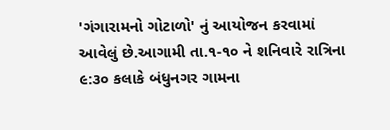'ગંગારામનો ગોટાળો' નું આયોજન કરવામાં આવેલું છે.આગામી તા.૧-૧૦ ને શનિવારે રાત્રિના ૯:૩૦ કલાકે બંધુનગર ગામના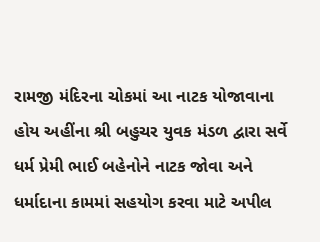રામજી મંદિરના ચોકમાં આ નાટક યોજાવાના હોય અહીંના શ્રી બહુચર યુવક મંડળ દ્વારા સર્વે ધર્મ પ્રેમી ભાઈ બહેનોને નાટક જોવા અને ધર્માદાના કામમાં સહયોગ કરવા માટે અપીલ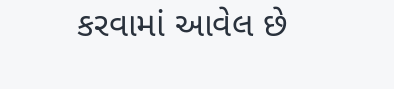કરવામાં આવેલ છે